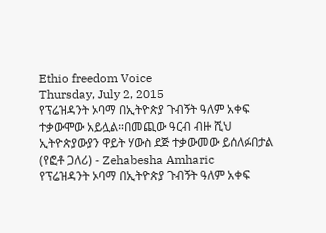Ethio freedom Voice
Thursday, July 2, 2015
የፕሬዝዳንት ኦባማ በኢትዮጵያ ጉብኝት ዓለም አቀፍ ተቃውሞው አይሏል።በመጪው ዓርብ ብዙ ሺህ ኢትዮጵያውያን ዋይት ሃውስ ደጅ ተቃውመው ይሰለፉበታል (የፎቶ ጋለሪ) - Zehabesha Amharic
የፕሬዝዳንት ኦባማ በኢትዮጵያ ጉብኝት ዓለም አቀፍ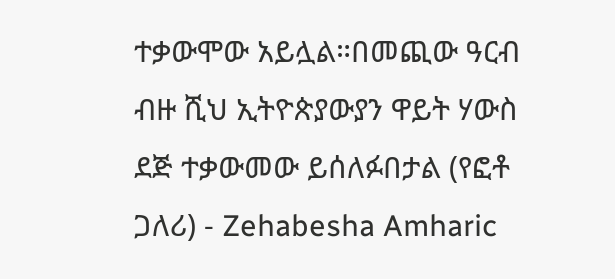ተቃውሞው አይሏል።በመጪው ዓርብ ብዙ ሺህ ኢትዮጵያውያን ዋይት ሃውስ ደጅ ተቃውመው ይሰለፉበታል (የፎቶ ጋለሪ) - Zehabesha Amharic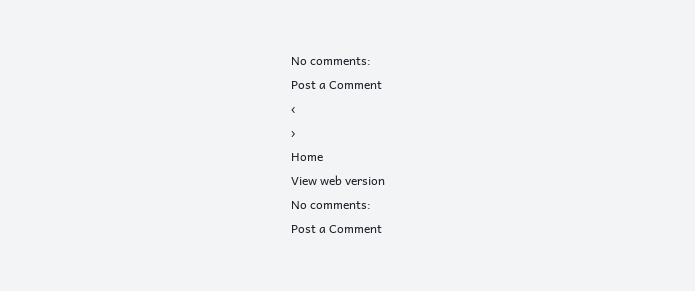No comments:
Post a Comment
‹
›
Home
View web version
No comments:
Post a Comment